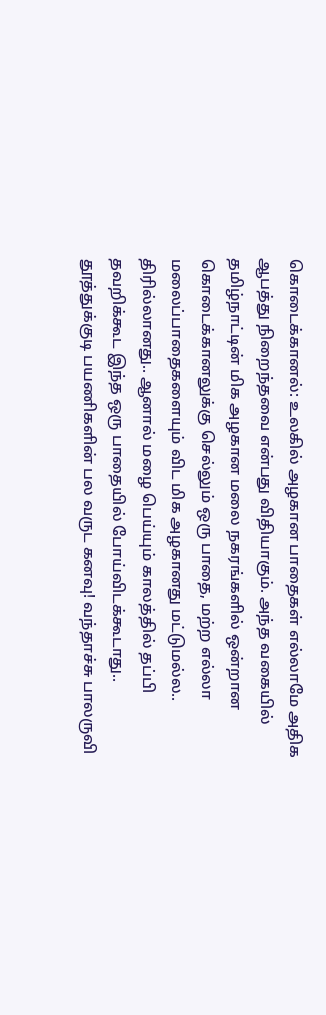கொடைக்கானல்: உலகில் அழகான பாதைகள் எல்லாமே அதிக ஆபத்து நிறைந்தவை என்பது விதியாகும். அந்த வகையில் தமிழ்நாட்டின் மிக அழகான மலை நகரங்களில் ஒன்றான கொடைக்கானலுக்கு செல்லும் ஒரு பாதை, மற்ற எல்லா மலைப்பாதைகளையும் விட மிக அழகானது மட்டுமல்ல.. திரில்லானது.. ஆனால் மழை பெய்யும் காலத்தில் தப்பி தவறிக்கூட இந்த ஒரு பாதையில் போய்விடக்கூடாது..
தூத்துக்குடி பயணிகளின் பல வருட கனவு! வந்தாச்சு பாலருவி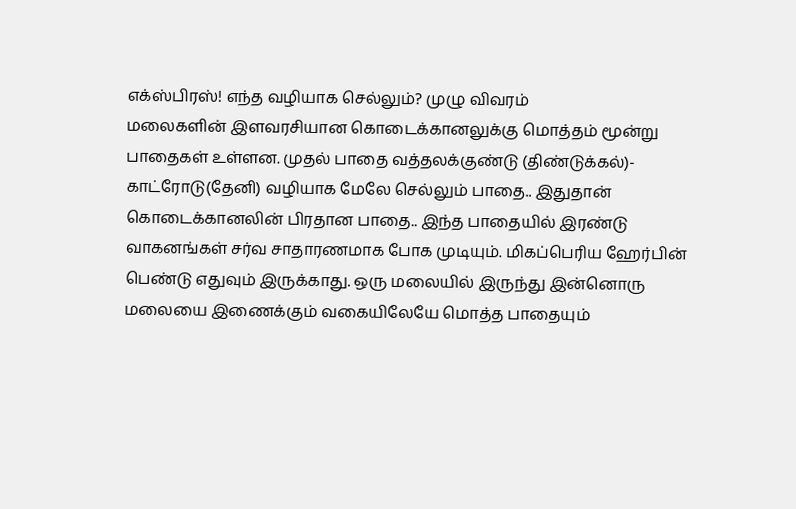எக்ஸ்பிரஸ்! எந்த வழியாக செல்லும்? முழு விவரம்
மலைகளின் இளவரசியான கொடைக்கானலுக்கு மொத்தம் மூன்று பாதைகள் உள்ளன. முதல் பாதை வத்தலக்குண்டு (திண்டுக்கல்)- காட்ரோடு(தேனி) வழியாக மேலே செல்லும் பாதை.. இதுதான் கொடைக்கானலின் பிரதான பாதை.. இந்த பாதையில் இரண்டு வாகனங்கள் சர்வ சாதாரணமாக போக முடியும். மிகப்பெரிய ஹேர்பின் பெண்டு எதுவும் இருக்காது. ஒரு மலையில் இருந்து இன்னொரு மலையை இணைக்கும் வகையிலேயே மொத்த பாதையும்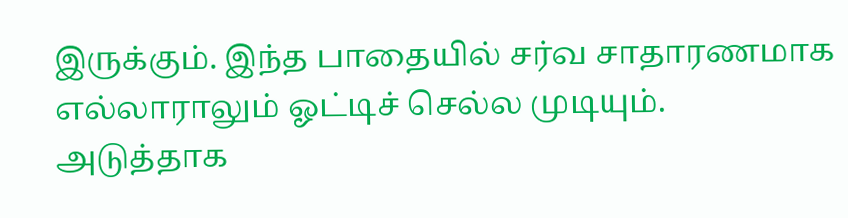இருக்கும். இந்த பாதையில் சர்வ சாதாரணமாக எல்லாராலும் ஓட்டிச் செல்ல முடியும்.
அடுத்தாக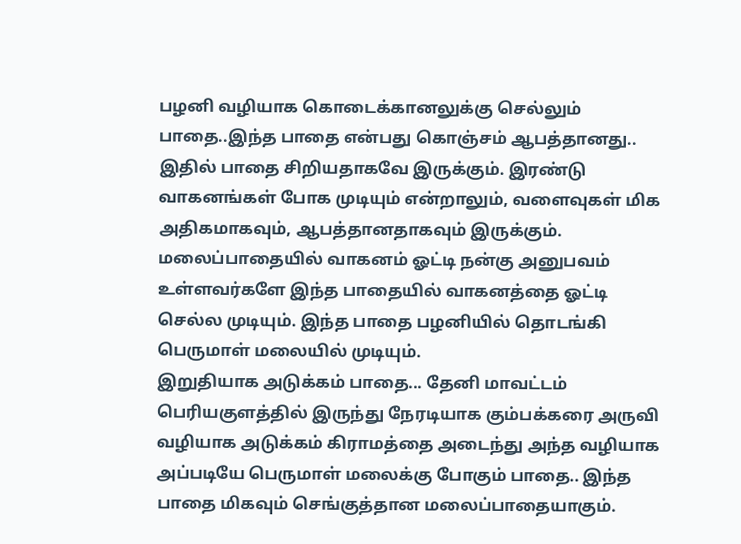பழனி வழியாக கொடைக்கானலுக்கு செல்லும் பாதை..இந்த பாதை என்பது கொஞ்சம் ஆபத்தானது.. இதில் பாதை சிறியதாகவே இருக்கும். இரண்டு வாகனங்கள் போக முடியும் என்றாலும், வளைவுகள் மிக அதிகமாகவும், ஆபத்தானதாகவும் இருக்கும். மலைப்பாதையில் வாகனம் ஓட்டி நன்கு அனுபவம் உள்ளவர்களே இந்த பாதையில் வாகனத்தை ஓட்டி செல்ல முடியும். இந்த பாதை பழனியில் தொடங்கி பெருமாள் மலையில் முடியும்.
இறுதியாக அடுக்கம் பாதை... தேனி மாவட்டம் பெரியகுளத்தில் இருந்து நேரடியாக கும்பக்கரை அருவி வழியாக அடுக்கம் கிராமத்தை அடைந்து அந்த வழியாக அப்படியே பெருமாள் மலைக்கு போகும் பாதை.. இந்த பாதை மிகவும் செங்குத்தான மலைப்பாதையாகும்.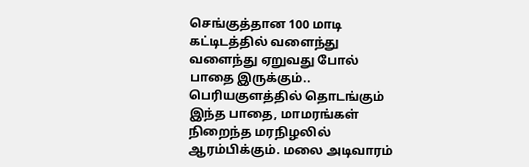செங்குத்தான 100 மாடி கட்டிடத்தில் வளைந்து வளைந்து ஏறுவது போல் பாதை இருக்கும்.. பெரியகுளத்தில் தொடங்கும் இந்த பாதை, மாமரங்கள் நிறைந்த மரநிழலில் ஆரம்பிக்கும். மலை அடிவாரம்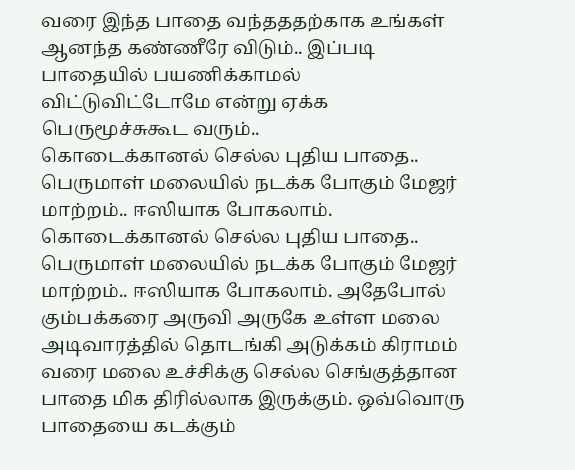வரை இந்த பாதை வந்தததற்காக உங்கள் ஆனந்த கண்ணீரே விடும்.. இப்படி பாதையில் பயணிக்காமல் விட்டுவிட்டோமே என்று ஏக்க பெருமூச்சுகூட வரும்..
கொடைக்கானல் செல்ல புதிய பாதை.. பெருமாள் மலையில் நடக்க போகும் மேஜர் மாற்றம்.. ஈஸியாக போகலாம். கொடைக்கானல் செல்ல புதிய பாதை.. பெருமாள் மலையில் நடக்க போகும் மேஜர் மாற்றம்.. ஈஸியாக போகலாம். அதேபோல் கும்பக்கரை அருவி அருகே உள்ள மலை அடிவாரத்தில் தொடங்கி அடுக்கம் கிராமம் வரை மலை உச்சிக்கு செல்ல செங்குத்தான பாதை மிக திரில்லாக இருக்கும். ஒவ்வொரு பாதையை கடக்கும்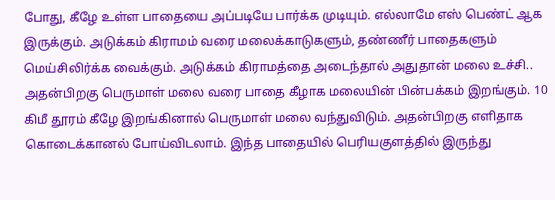போது, கீழே உள்ள பாதையை அப்படியே பார்க்க முடியும். எல்லாமே எஸ் பெண்ட் ஆக இருக்கும். அடுக்கம் கிராமம் வரை மலைக்காடுகளும், தண்ணீர் பாதைகளும் மெய்சிலிர்க்க வைக்கும். அடுக்கம் கிராமத்தை அடைந்தால் அதுதான் மலை உச்சி..
அதன்பிறகு பெருமாள் மலை வரை பாதை கீழாக மலையின் பின்பக்கம் இறங்கும். 10 கிமீ தூரம் கீழே இறங்கினால் பெருமாள் மலை வந்துவிடும். அதன்பிறகு எளிதாக கொடைக்கானல் போய்விடலாம். இந்த பாதையில் பெரியகுளத்தில் இருந்து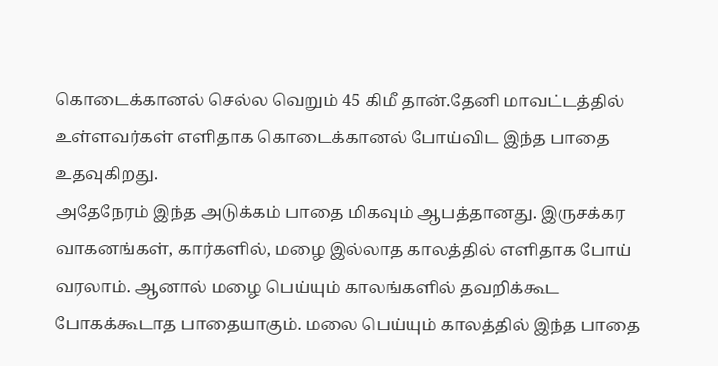கொடைக்கானல் செல்ல வெறும் 45 கிமீ தான்.தேனி மாவட்டத்தில் உள்ளவர்கள் எளிதாக கொடைக்கானல் போய்விட இந்த பாதை உதவுகிறது.
அதேநேரம் இந்த அடுக்கம் பாதை மிகவும் ஆபத்தானது. இருசக்கர வாகனங்கள், கார்களில், மழை இல்லாத காலத்தில் எளிதாக போய் வரலாம். ஆனால் மழை பெய்யும் காலங்களில் தவறிக்கூட போகக்கூடாத பாதையாகும். மலை பெய்யும் காலத்தில் இந்த பாதை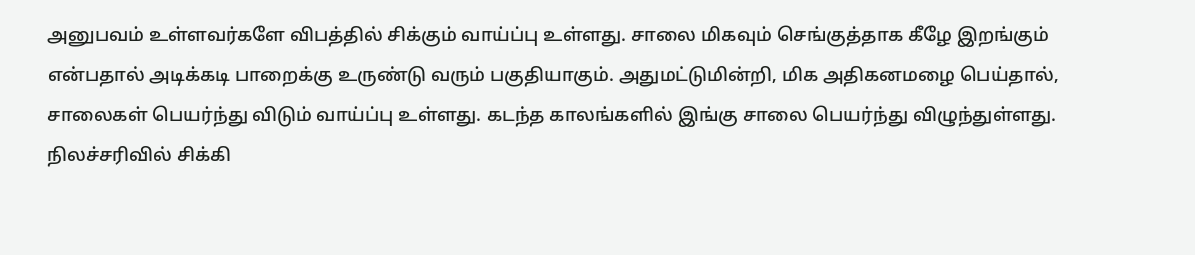அனுபவம் உள்ளவர்களே விபத்தில் சிக்கும் வாய்ப்பு உள்ளது. சாலை மிகவும் செங்குத்தாக கீழே இறங்கும் என்பதால் அடிக்கடி பாறைக்கு உருண்டு வரும் பகுதியாகும். அதுமட்டுமின்றி, மிக அதிகனமழை பெய்தால், சாலைகள் பெயர்ந்து விடும் வாய்ப்பு உள்ளது. கடந்த காலங்களில் இங்கு சாலை பெயர்ந்து விழுந்துள்ளது. நிலச்சரிவில் சிக்கி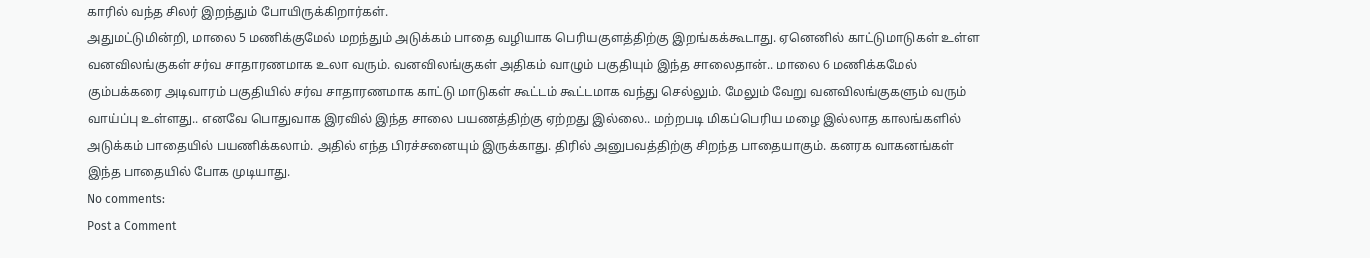காரில் வந்த சிலர் இறந்தும் போயிருக்கிறார்கள்.
அதுமட்டுமின்றி, மாலை 5 மணிக்குமேல் மறந்தும் அடுக்கம் பாதை வழியாக பெரியகுளத்திற்கு இறங்கக்கூடாது. ஏனெனில் காட்டுமாடுகள் உள்ள வனவிலங்குகள் சர்வ சாதாரணமாக உலா வரும். வனவிலங்குகள் அதிகம் வாழும் பகுதியும் இந்த சாலைதான்.. மாலை 6 மணிக்கமேல் கும்பக்கரை அடிவாரம் பகுதியில் சர்வ சாதாரணமாக காட்டு மாடுகள் கூட்டம் கூட்டமாக வந்து செல்லும். மேலும் வேறு வனவிலங்குகளும் வரும் வாய்ப்பு உள்ளது.. எனவே பொதுவாக இரவில் இந்த சாலை பயணத்திற்கு ஏற்றது இல்லை.. மற்றபடி மிகப்பெரிய மழை இல்லாத காலங்களில் அடுக்கம் பாதையில் பயணிக்கலாம். அதில் எந்த பிரச்சனையும் இருக்காது. திரில் அனுபவத்திற்கு சிறந்த பாதையாகும். கனரக வாகனங்கள் இந்த பாதையில் போக முடியாது.
No comments:
Post a Comment